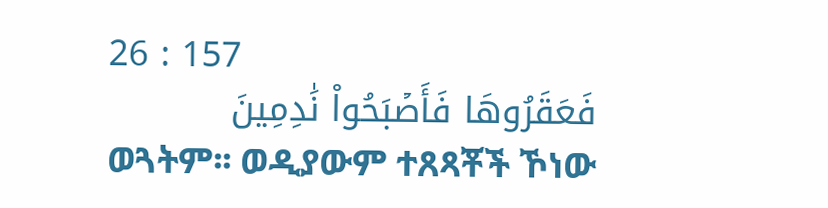26 : 157
فَعَقَرُوهَا فَأَصۡبَحُواْ نَٰدِمِينَ
ወጓትም፡፡ ወዲያውም ተጸጻቾች ኾነው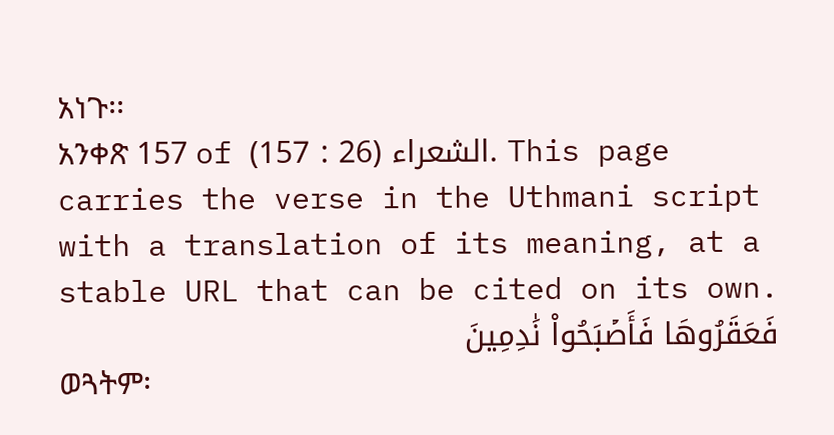አነጉ፡፡
አንቀጽ 157 of الشعراء (26 : 157). This page carries the verse in the Uthmani script with a translation of its meaning, at a stable URL that can be cited on its own.
فَعَقَرُوهَا فَأَصۡبَحُواْ نَٰدِمِينَ
ወጓትም፡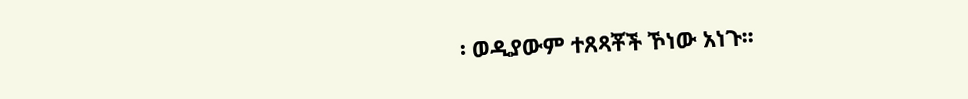፡ ወዲያውም ተጸጻቾች ኾነው አነጉ፡፡